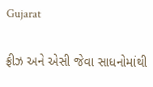Gujarat

ફ્રીઝ અને એસી જેવા સાધનોમાંથી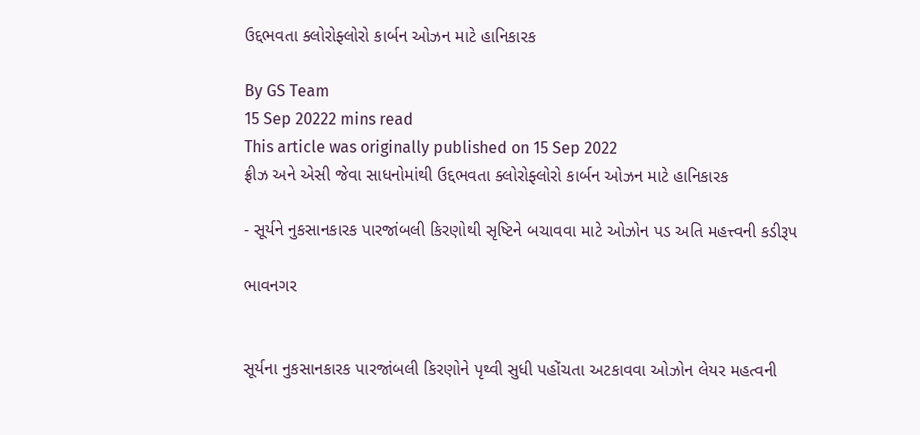ઉદ્દભવતા ક્લોરોફ્લોરો કાર્બન ઓઝન માટે હાનિકારક

By GS Team
15 Sep 20222 mins read
This article was originally published on 15 Sep 2022
ફ્રીઝ અને એસી જેવા સાધનોમાંથી ઉદ્દભવતા ક્લોરોફ્લોરો કાર્બન ઓઝન માટે હાનિકારક

- સૂર્યને નુકસાનકારક પારજાંબલી કિરણોથી સૃષ્ટિને બચાવવા માટે ઓઝોન પડ અતિ મહત્ત્વની કડીરૂપ

ભાવનગર


સૂર્યના નુકસાનકારક પારજાંબલી કિરણોને પૃથ્વી સુધી પહોંચતા અટકાવવા ઓઝોન લેયર મહત્વની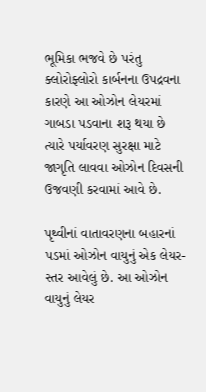ભૂમિકા ભજવે છે પરંતુ ક્લોરોફ્લોરો કાર્બનના ઉપદ્રવના કારણે આ ઓઝોન લેયરમાં ગાબડા પડવાના શરૂ થયા છે ત્યારે પર્યાવરણ સુરક્ષા માટે જાગૃતિ લાવવા ઓઝોન દિવસની ઉજવણી કરવામાં આવે છે.

પૃથ્વીનાં વાતાવરણના બહારનાં પડમાં ઓઝોન વાયુનું એક લેયર-સ્તર આવેલું છે. આ ઓઝોન વાયુનું લેયર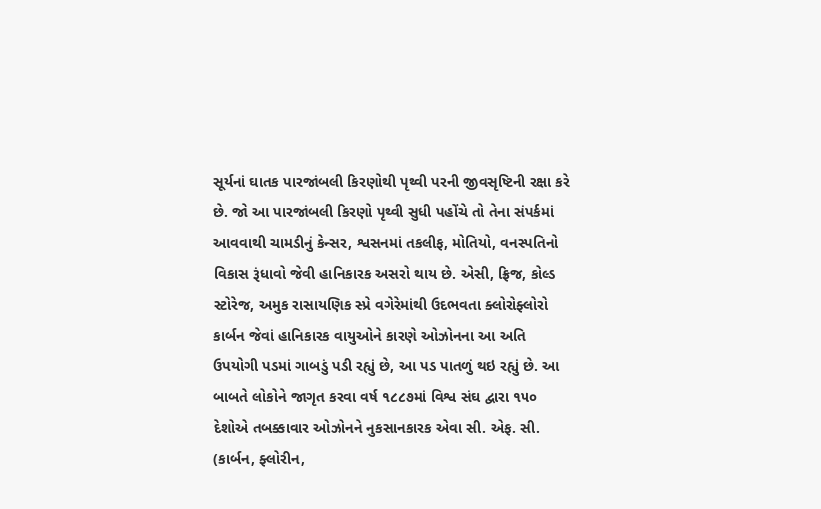સૂર્યનાં ઘાતક પારજાંબલી કિરણોથી પૃથ્વી પરની જીવસૃષ્ટિની રક્ષા કરે છે. જો આ પારજાંબલી કિરણો પૃથ્વી સુધી પહોંચે તો તેના સંપર્કમાં આવવાથી ચામડીનું કેન્સર, શ્વસનમાં તકલીફ, મોતિયો, વનસ્પતિનો વિકાસ રૂંધાવો જેવી હાનિકારક અસરો થાય છે. એસી, ફ્રિજ, કોલ્ડ સ્ટોરેજ, અમુક રાસાયણિક સ્પ્રે વગેરેમાંથી ઉદભવતા ક્લોરોફ્લોરો કાર્બન જેવાં હાનિકારક વાયુઓને કારણે ઓઝોનના આ અતિ ઉપયોગી પડમાં ગાબડું પડી રહ્યું છે, આ પડ પાતળું થઇ રહ્યું છે. આ બાબતે લોકોને જાગૃત કરવા વર્ષ ૧૮૮૭માં વિશ્વ સંઘ દ્વારા ૧૫૦ દેશોએ તબક્કાવાર ઓઝોનને નુકસાનકારક એવા સી. એફ. સી. (કાર્બન, ફ્લોરીન,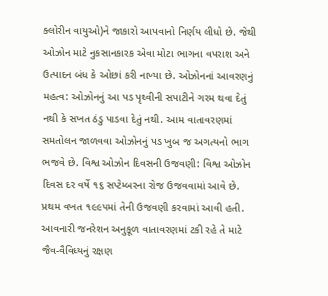ક્લોરીન વાયુઓ)ને જાકારો આપવાનો નિર્ણય લીધો છે. જેથી ઓઝોન માટે નુકસાનકારક એવા મોટા ભાગના વપરાશ અને ઉત્પાદન બંધ કે ઓછાં કરી નાખ્યા છે. ઓઝોનનાં આવરણનું મહત્વ: ઓઝોનનું આ પડ પૃથ્વીની સપાટીને ગરમ થવા દેતું નથી કે સખત ઠંડુ પાડવા દેતું નથી. આમ વાતાવરણમાં સમતોલન જાળવવા ઓઝોનનું પડ ખુબ જ અગત્યનો ભાગ ભજવે છે. વિશ્વ ઓઝોન દિવસની ઉજવણી: વિશ્વ ઓઝોન દિવસ દર વર્ષે ૧૬ સપ્ટેમ્બરના રોજ ઉજવવામાં આવે છે. પ્રથમ વખત ૧૯૯૫માં તેની ઉજવણી કરવામાં આવી હતી. આવનારી જનરેશન અનુકૂળ વાતાવરણમાં ટકી રહે તે માટે જૈવ-વૈવિધ્યનું રક્ષણ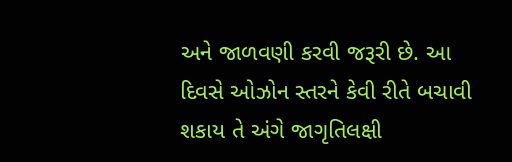અને જાળવણી કરવી જરૂરી છે. આ દિવસે ઓઝોન સ્તરને કેવી રીતે બચાવી શકાય તે અંગે જાગૃતિલક્ષી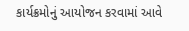કાર્યક્રમોનું આયોજન કરવામાં આવે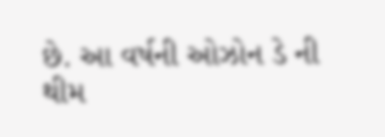છે. આ વર્ષની ઓઝોન ડે ની થીમ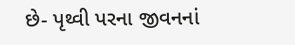છે- પૃથ્વી પરના જીવનનાં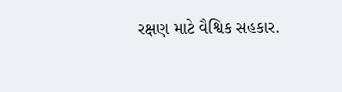રક્ષણ માટે વૈશ્વિક સહકાર.